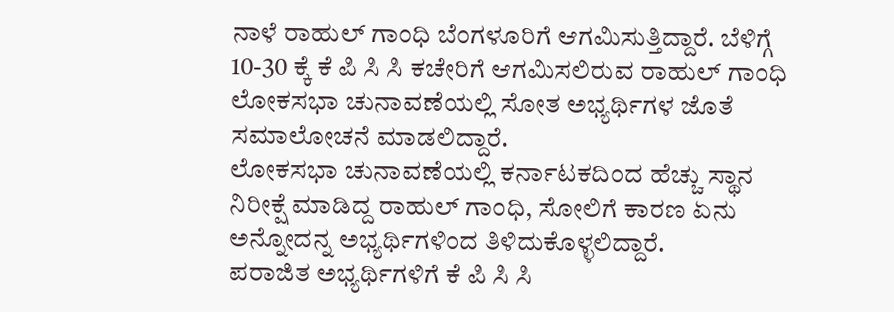ನಾಳೆ ರಾಹುಲ್ ಗಾಂಧಿ ಬೆಂಗಳೂರಿಗೆ ಆಗಮಿಸುತ್ತಿದ್ದಾರೆ. ಬೆಳಿಗ್ಗೆ 10-30 ಕ್ಕೆ ಕೆ ಪಿ ಸಿ ಸಿ ಕಚೇರಿಗೆ ಆಗಮಿಸಲಿರುವ ರಾಹುಲ್ ಗಾಂಧಿ ಲೋಕಸಭಾ ಚುನಾವಣೆಯಲ್ಲಿ ಸೋತ ಅಭ್ಯರ್ಥಿಗಳ ಜೊತೆ ಸಮಾಲೋಚನೆ ಮಾಡಲಿದ್ದಾರೆ.
ಲೋಕಸಭಾ ಚುನಾವಣೆಯಲ್ಲಿ ಕರ್ನಾಟಕದಿಂದ ಹೆಚ್ಚು ಸ್ಥಾನ ನಿರೀಕ್ಷೆ ಮಾಡಿದ್ದ ರಾಹುಲ್ ಗಾಂಧಿ, ಸೋಲಿಗೆ ಕಾರಣ ಏನು ಅನ್ನೋದನ್ನ ಅಭ್ಯರ್ಥಿಗಳಿಂದ ತಿಳಿದುಕೊಳ್ಳಲಿದ್ದಾರೆ.
ಪರಾಜಿತ ಅಭ್ಯರ್ಥಿಗಳಿಗೆ ಕೆ ಪಿ ಸಿ ಸಿ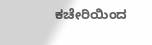ಕಚೇರಿಯಿಂದ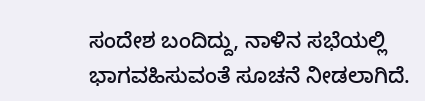ಸಂದೇಶ ಬಂದಿದ್ದು, ನಾಳಿನ ಸಭೆಯಲ್ಲಿ ಭಾಗವಹಿಸುವಂತೆ ಸೂಚನೆ ನೀಡಲಾಗಿದೆ.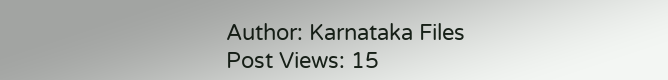Author: Karnataka Files
Post Views: 15